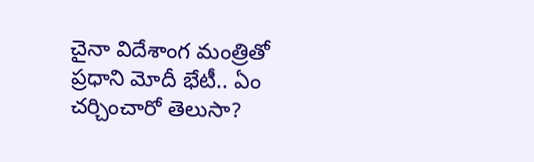చైనా విదేశాంగ మంత్రితో ప్రధాని మోదీ భేటీ.. ఏం చర్చించారో తెలుసా?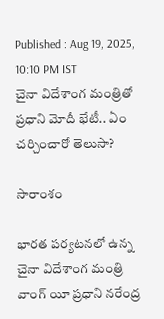Published : Aug 19, 2025, 10:10 PM IST
చైనా విదేశాంగ మంత్రితో ప్రధాని మోదీ భేటీ.. ఏం చర్చించారో తెలుసా?

సారాంశం

భారత పర్యటనలో ఉన్న చైనా విదేశాంగ మంత్రి వాంగ్ యీ ప్రధాని నరేంద్ర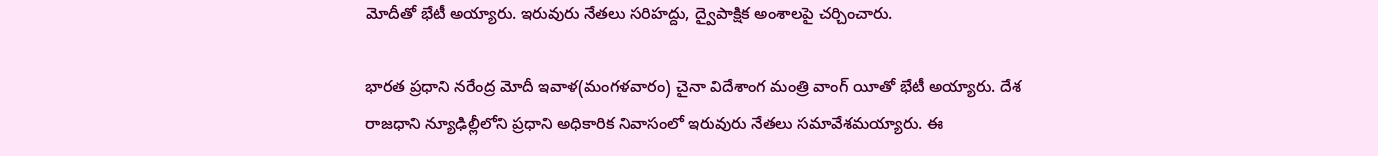మోదీతో భేటీ అయ్యారు. ఇరువురు నేతలు సరిహద్దు, ద్వైపాక్షిక అంశాలపై చర్చించారు.

భారత ప్రధాని నరేంద్ర మోదీ ఇవాళ(మంగళవారం) చైనా విదేశాంగ మంత్రి వాంగ్ యీతో భేటీ అయ్యారు. దేశ రాజధాని న్యూఢిల్లీలోని ప్రధాని అధికారిక నివాసంలో ఇరువురు నేతలు సమావేశమయ్యారు. ఈ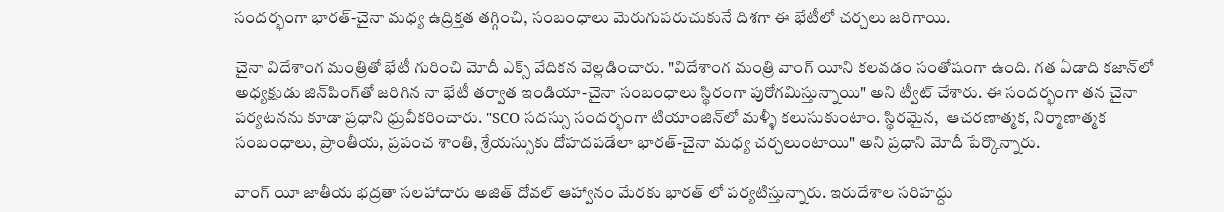సందర్భంగా భారత్-చైనా మధ్య ఉద్రిక్తత తగ్గించి, సంబంధాలు మెరుగుపరుచుకునే దిశగా ఈ భేటీలో చర్చలు జరిగాయి.

చైనా విదేశాంగ మంత్రితో భేటీ గురించి మోదీ ఎక్స్ వేదికన వెల్లడించారు. "విదేశాంగ మంత్రి వాంగ్ యీని కలవడం సంతోషంగా ఉంది. గత ఏడాది కజాన్‌లో అధ్యక్షుడు జిన్‌పింగ్‌తో జరిగిన నా భేటీ తర్వాత ఇండియా-చైనా సంబంధాలు స్థిరంగా పురోగమిస్తున్నాయి" అని ట్వీట్ చేశారు. ఈ సందర్భంగా తన చైనా పర్యటనను కూడా ప్రధాని ధ్రువీకరించారు. "SCO సదస్సు సందర్భంగా టియాంజిన్‌లో మళ్ళీ కలుసుకుంటాం. స్థిరమైన,  ఆచరణాత్మక, నిర్మాణాత్మక సంబంధాలు, ప్రాంతీయ, ప్రపంచ శాంతి, శ్రేయస్సుకు దోహదపడేలా భారత్-చైనా మధ్య చర్చలుంటాయి" అని ప్రధాని మోదీ పేర్కొన్నారు.

వాంగ్ యీ జాతీయ భద్రతా సలహాదారు అజిత్ దోవల్ ఆహ్వానం మేరకు భారత్ లో పర్యటిస్తున్నారు. ఇరుదేశాల సరిహద్దు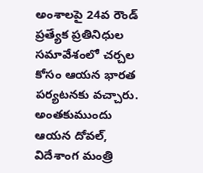అంశాలపై 24వ రౌండ్ ప్రత్యేక ప్రతినిధుల సమావేశంలో చర్చల కోసం ఆయన భారత పర్యటనకు వచ్చారు. అంతకుముందు ఆయన దోవల్, విదేశాంగ మంత్రి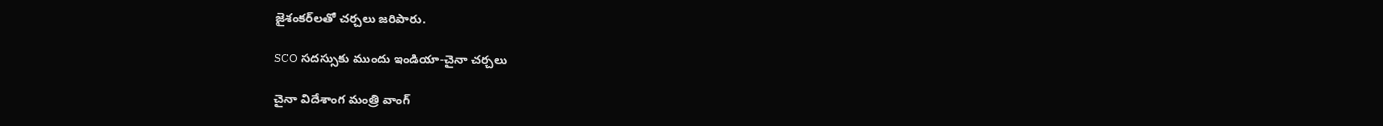జైశంకర్‌లతో చర్చలు జరిపారు.

SCO సదస్సుకు ముందు ఇండియా-చైనా చర్చలు

చైనా విదేశాంగ మంత్రి వాంగ్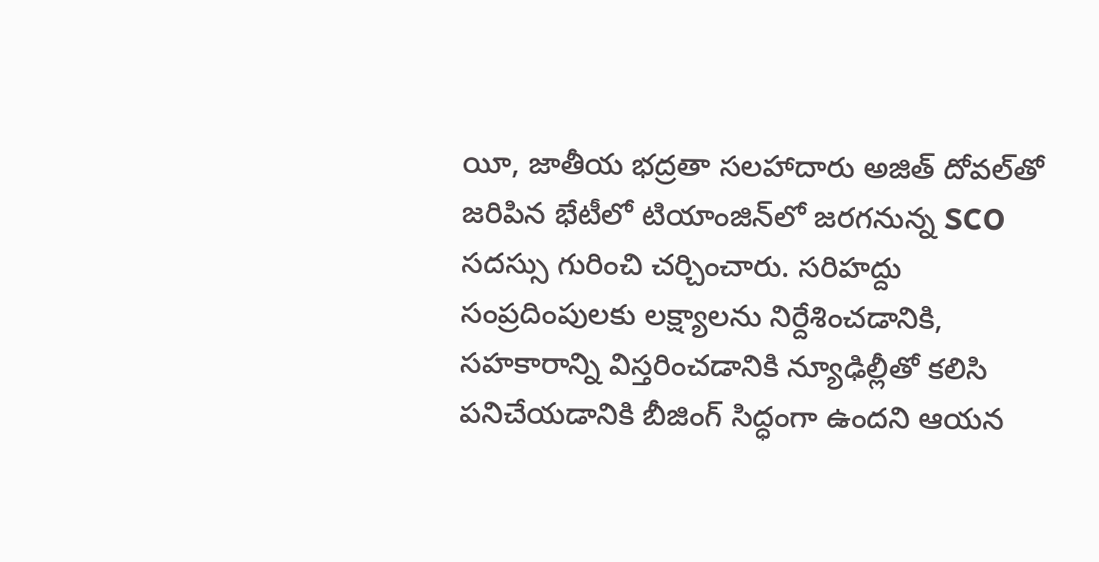యీ, జాతీయ భద్రతా సలహాదారు అజిత్ దోవల్‌తో జరిపిన భేటీలో టియాంజిన్‌లో జరగనున్న SCO సదస్సు గురించి చర్చించారు. సరిహద్దు సంప్రదింపులకు లక్ష్యాలను నిర్దేశించడానికి, సహకారాన్ని విస్తరించడానికి న్యూఢిల్లీతో కలిసి పనిచేయడానికి బీజింగ్ సిద్ధంగా ఉందని ఆయన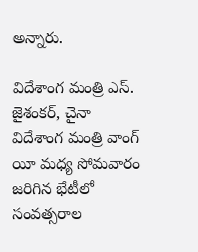అన్నారు.

విదేశాంగ మంత్రి ఎస్. జైశంకర్, చైనా విదేశాంగ మంత్రి వాంగ్ యీ మధ్య సోమవారం జరిగిన భేటీలో సంవత్సరాల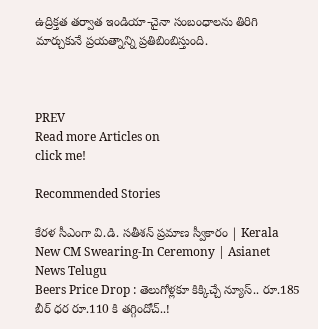ఉద్రిక్తత తర్వాత ఇండియా-చైనా సంబంధాలను తిరిగి మార్చుకునే ప్రయత్నాన్ని ప్రతిబింబిస్తుంది.



PREV
Read more Articles on
click me!

Recommended Stories

కేరళ సీఎంగా వి.డి. సతీశన్ ప్రమాణ స్వీకారం | Kerala New CM Swearing-In Ceremony | Asianet News Telugu
Beers Price Drop : తెలుగోళ్లకూ కిక్కిచ్చే న్యూస్.. రూ.185 బీర్ ధర రూ.110 కి తగ్గిందోచ్..!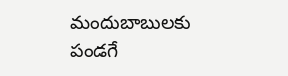మందుబాబులకు పండగే